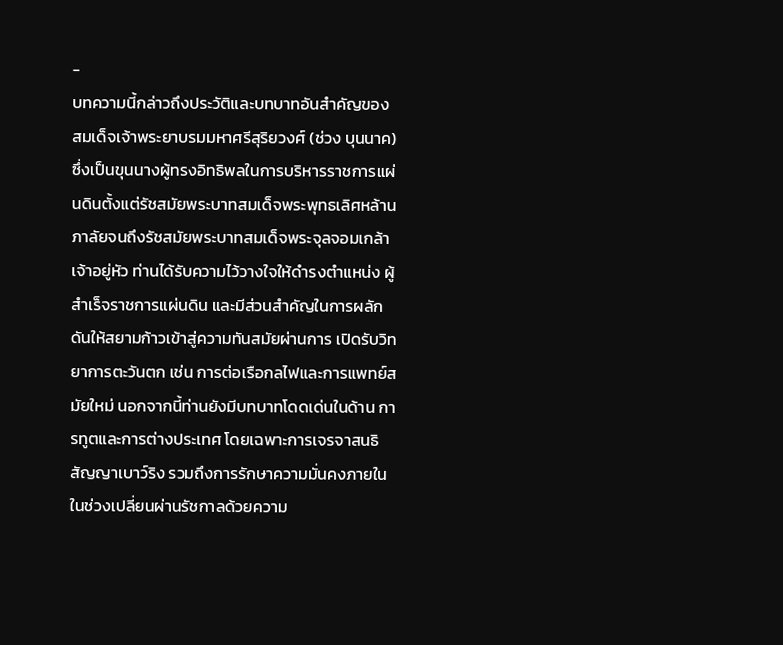-
บทความนี้กล่าวถึงประวัติและบทบาทอันสำคัญของ สมเด็จเจ้าพระยาบรมมหาศรีสุริยวงศ์ (ช่วง บุนนาค) ซึ่งเป็นขุนนางผู้ทรงอิทธิพลในการบริหารราชการแผ่นดินตั้งแต่รัชสมัยพระบาทสมเด็จพระพุทธเลิศหล้านภาลัยจนถึงรัชสมัยพระบาทสมเด็จพระจุลจอมเกล้าเจ้าอยู่หัว ท่านได้รับความไว้วางใจให้ดำรงตำแหน่ง ผู้สำเร็จราชการแผ่นดิน และมีส่วนสำคัญในการผลักดันให้สยามก้าวเข้าสู่ความทันสมัยผ่านการ เปิดรับวิทยาการตะวันตก เช่น การต่อเรือกลไฟและการแพทย์สมัยใหม่ นอกจากนี้ท่านยังมีบทบาทโดดเด่นในด้าน การทูตและการต่างประเทศ โดยเฉพาะการเจรจาสนธิสัญญาเบาว์ริง รวมถึงการรักษาความมั่นคงภายในในช่วงเปลี่ยนผ่านรัชกาลด้วยความ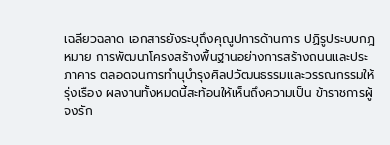เฉลียวฉลาด เอกสารยังระบุถึงคุณูปการด้านการ ปฏิรูประบบกฎหมาย การพัฒนาโครงสร้างพื้นฐานอย่างการสร้างถนนและประภาคาร ตลอดจนการทำนุบำรุงศิลปวัฒนธรรมและวรรณกรรมให้รุ่งเรือง ผลงานทั้งหมดนี้สะท้อนให้เห็นถึงความเป็น ข้าราชการผู้จงรัก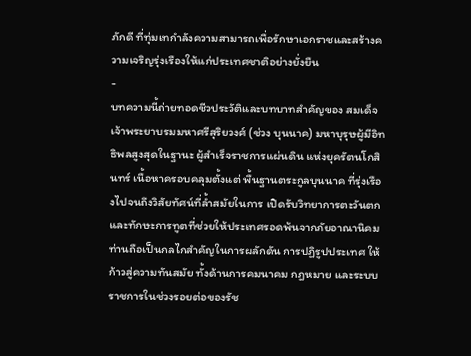ภักดี ที่ทุ่มเทกำลังความสามารถเพื่อรักษาเอกราชและสร้างความเจริญรุ่งเรืองให้แก่ประเทศชาติอย่างยั่งยืน
-
บทความนี้ถ่ายทอดชีวประวัติและบทบาทสำคัญของ สมเด็จเจ้าพระยาบรมมหาศรีสุริยวงศ์ (ช่วง บุนนาค) มหาบุรุษผู้มีอิทธิพลสูงสุดในฐานะ ผู้สำเร็จราชการแผ่นดิน แห่งยุครัตนโกสินทร์ เนื้อหาครอบคลุมตั้งแต่ พื้นฐานตระกูลบุนนาค ที่รุ่งเรืองไปจนถึงวิสัยทัศน์ที่ล้ำสมัยในการ เปิดรับวิทยาการตะวันตก และทักษะการทูตที่ช่วยให้ประเทศรอดพ้นจากภัยอาณานิคม ท่านถือเป็นกลไกสำคัญในการผลักดัน การปฏิรูปประเทศ ให้ก้าวสู่ความทันสมัย ทั้งด้านการคมนาคม กฎหมาย และระบบราชการในช่วงรอยต่อของรัช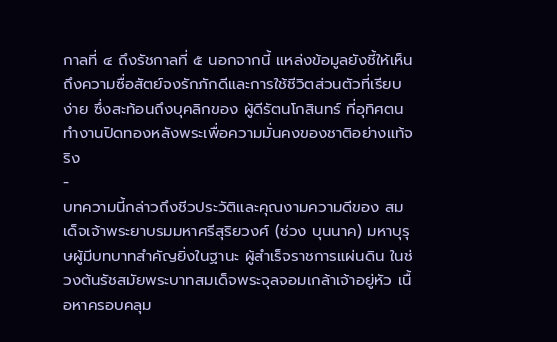กาลที่ ๔ ถึงรัชกาลที่ ๕ นอกจากนี้ แหล่งข้อมูลยังชี้ให้เห็นถึงความซื่อสัตย์จงรักภักดีและการใช้ชีวิตส่วนตัวที่เรียบง่าย ซึ่งสะท้อนถึงบุคลิกของ ผู้ดีรัตนโกสินทร์ ที่อุทิศตนทำงานปิดทองหลังพระเพื่อความมั่นคงของชาติอย่างแท้จริง
-
บทความนี้กล่าวถึงชีวประวัติและคุณงามความดีของ สมเด็จเจ้าพระยาบรมมหาศรีสุริยวงศ์ (ช่วง บุนนาค) มหาบุรุษผู้มีบทบาทสำคัญยิ่งในฐานะ ผู้สำเร็จราชการแผ่นดิน ในช่วงต้นรัชสมัยพระบาทสมเด็จพระจุลจอมเกล้าเจ้าอยู่หัว เนื้อหาครอบคลุม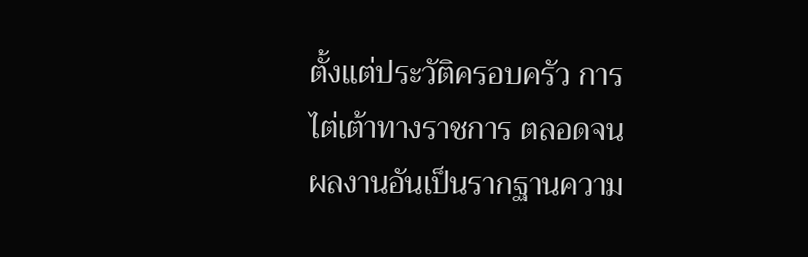ตั้งแต่ประวัติครอบครัว การไต่เต้าทางราชการ ตลอดจนผลงานอันเป็นรากฐานความ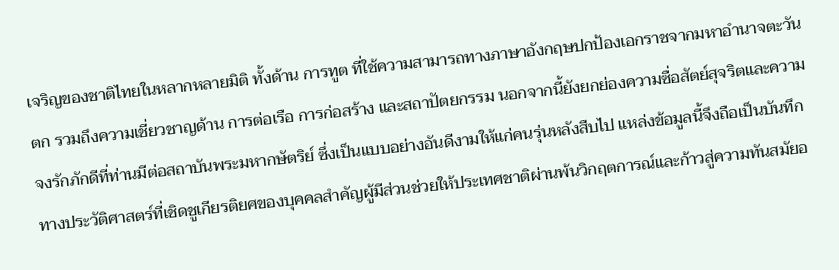เจริญของชาติไทยในหลากหลายมิติ ทั้งด้าน การทูต ที่ใช้ความสามารถทางภาษาอังกฤษปกป้องเอกราชจากมหาอำนาจตะวันตก รวมถึงความเชี่ยวชาญด้าน การต่อเรือ การก่อสร้าง และสถาปัตยกรรม นอกจากนี้ยังยกย่องความซื่อสัตย์สุจริตและความจงรักภักดีที่ท่านมีต่อสถาบันพระมหากษัตริย์ ซึ่งเป็นแบบอย่างอันดีงามให้แก่คนรุ่นหลังสืบไป แหล่งข้อมูลนี้จึงถือเป็นบันทึกทางประวัติศาสตร์ที่เชิดชูเกียรติยศของบุคคลสำคัญผู้มีส่วนช่วยให้ประเทศชาติผ่านพ้นวิกฤตการณ์และก้าวสู่ความทันสมัยอ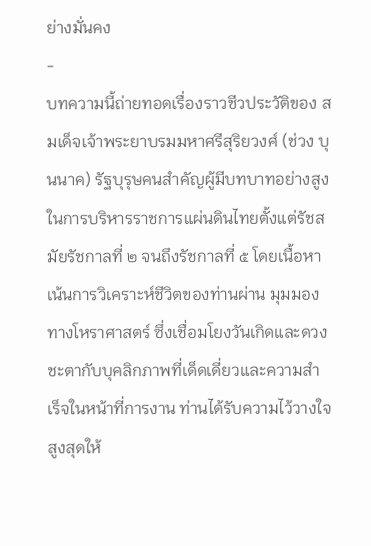ย่างมั่นคง
-
บทความนี้ถ่ายทอดเรื่องราวชีวประวัติของ สมเด็จเจ้าพระยาบรมมหาศรีสุริยวงศ์ (ช่วง บุนนาค) รัฐบุรุษคนสำคัญผู้มีบทบาทอย่างสูงในการบริหารราชการแผ่นดินไทยตั้งแต่รัชสมัยรัชกาลที่ ๒ จนถึงรัชกาลที่ ๕ โดยเนื้อหาเน้นการวิเคราะห์ชีวิตของท่านผ่าน มุมมองทางโหราศาสตร์ ซึ่งเชื่อมโยงวันเกิดและดวงชะตากับบุคลิกภาพที่เด็ดเดี่ยวและความสำเร็จในหน้าที่การงาน ท่านได้รับความไว้วางใจสูงสุดให้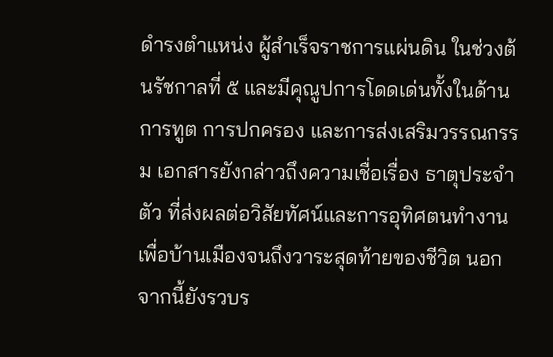ดำรงตำแหน่ง ผู้สำเร็จราชการแผ่นดิน ในช่วงต้นรัชกาลที่ ๕ และมีคุณูปการโดดเด่นทั้งในด้านการทูต การปกครอง และการส่งเสริมวรรณกรรม เอกสารยังกล่าวถึงความเชื่อเรื่อง ธาตุประจำตัว ที่ส่งผลต่อวิสัยทัศน์และการอุทิศตนทำงานเพื่อบ้านเมืองจนถึงวาระสุดท้ายของชีวิต นอกจากนี้ยังรวบร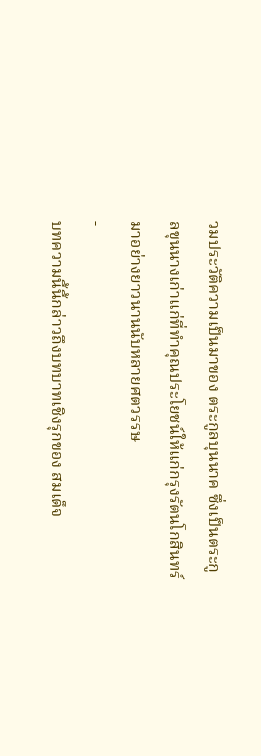วมประวัติความเป็นมาของ ตระกูลบุนนาค ซึ่งเป็นตระกูลขุนนางเก่าแก่ที่ทำคุณประโยชน์ให้แก่กรุงรัตนโกสินทร์มาอย่างยาวนานนับหลายศตวรรษ
-
บทความนี้นี้กล่าวถึงบทบาทเชิงรุกของ สมเด็จ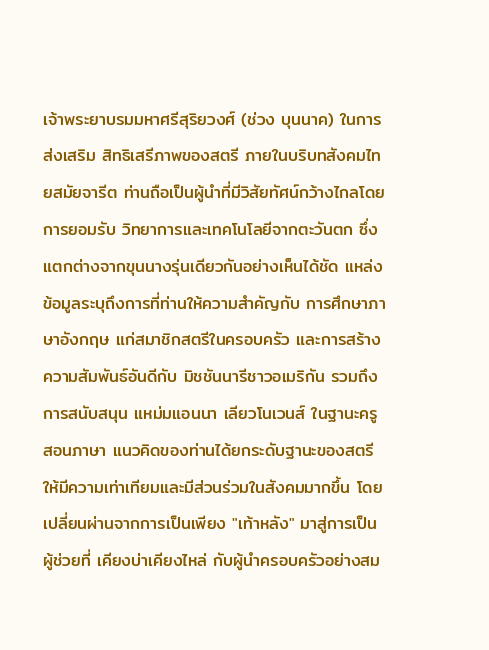เจ้าพระยาบรมมหาศรีสุริยวงศ์ (ช่วง บุนนาค) ในการส่งเสริม สิทธิเสรีภาพของสตรี ภายในบริบทสังคมไทยสมัยจารีต ท่านถือเป็นผู้นำที่มีวิสัยทัศน์กว้างไกลโดยการยอมรับ วิทยาการและเทคโนโลยีจากตะวันตก ซึ่งแตกต่างจากขุนนางรุ่นเดียวกันอย่างเห็นได้ชัด แหล่งข้อมูลระบุถึงการที่ท่านให้ความสำคัญกับ การศึกษาภาษาอังกฤษ แก่สมาชิกสตรีในครอบครัว และการสร้างความสัมพันธ์อันดีกับ มิชชันนารีชาวอเมริกัน รวมถึงการสนับสนุน แหม่มแอนนา เลียวโนเวนส์ ในฐานะครูสอนภาษา แนวคิดของท่านได้ยกระดับฐานะของสตรีให้มีความเท่าเทียมและมีส่วนร่วมในสังคมมากขึ้น โดยเปลี่ยนผ่านจากการเป็นเพียง "เท้าหลัง" มาสู่การเป็นผู้ช่วยที่ เคียงบ่าเคียงไหล่ กับผู้นำครอบครัวอย่างสม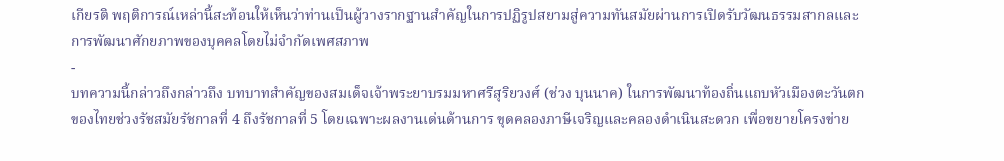เกียรติ พฤติการณ์เหล่านี้สะท้อนให้เห็นว่าท่านเป็นผู้วางรากฐานสำคัญในการปฏิรูปสยามสู่ความทันสมัยผ่านการเปิดรับวัฒนธรรมสากลและการพัฒนาศักยภาพของบุคคลโดยไม่จำกัดเพศสภาพ
-
บทความนี้กล่าวถึงกล่าวถึง บทบาทสำคัญของสมเด็จเจ้าพระยาบรมมหาศรีสุริยวงศ์ (ช่วง บุนนาค) ในการพัฒนาท้องถิ่นแถบหัวเมืองตะวันตกของไทยช่วงรัชสมัยรัชกาลที่ 4 ถึงรัชกาลที่ 5 โดยเฉพาะผลงานเด่นด้านการ ขุดคลองภาษีเจริญและคลองดำเนินสะดวก เพื่อขยายโครงข่าย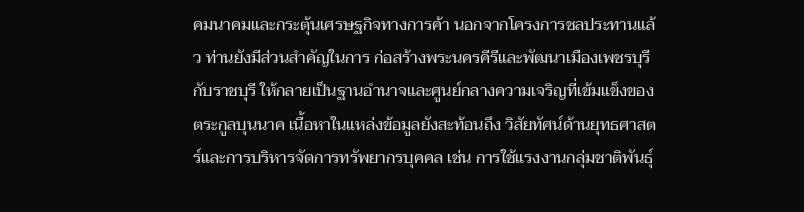คมนาคมและกระตุ้นเศรษฐกิจทางการค้า นอกจากโครงการชลประทานแล้ว ท่านยังมีส่วนสำคัญในการ ก่อสร้างพระนครคีรีและพัฒนาเมืองเพชรบุรีกับราชบุรี ให้กลายเป็นฐานอำนาจและศูนย์กลางความเจริญที่เข้มแข็งของตระกูลบุนนาค เนื้อหาในแหล่งข้อมูลยังสะท้อนถึง วิสัยทัศน์ด้านยุทธศาสตร์และการบริหารจัดการทรัพยากรบุคคล เช่น การใช้แรงงานกลุ่มชาติพันธุ์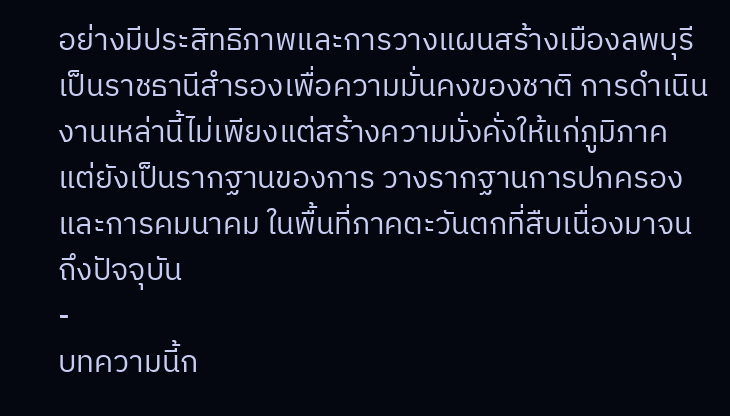อย่างมีประสิทธิภาพและการวางแผนสร้างเมืองลพบุรีเป็นราชธานีสำรองเพื่อความมั่นคงของชาติ การดำเนินงานเหล่านี้ไม่เพียงแต่สร้างความมั่งคั่งให้แก่ภูมิภาค แต่ยังเป็นรากฐานของการ วางรากฐานการปกครองและการคมนาคม ในพื้นที่ภาคตะวันตกที่สืบเนื่องมาจนถึงปัจจุบัน
-
บทความนี้ก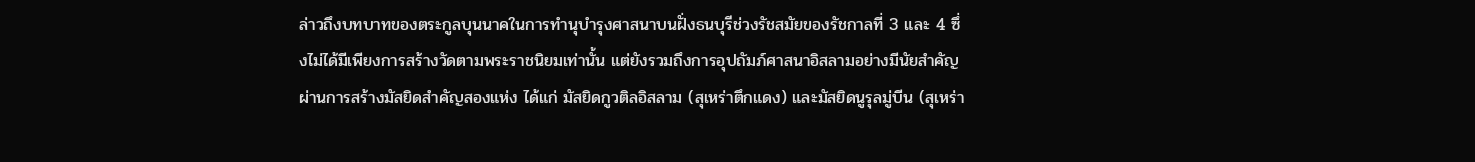ล่าวถึงบทบาทของตระกูลบุนนาคในการทำนุบำรุงศาสนาบนฝั่งธนบุรีช่วงรัชสมัยของรัชกาลที่ 3 และ 4 ซึ่งไม่ได้มีเพียงการสร้างวัดตามพระราชนิยมเท่านั้น แต่ยังรวมถึงการอุปถัมภ์ศาสนาอิสลามอย่างมีนัยสำคัญผ่านการสร้างมัสยิดสำคัญสองแห่ง ได้แก่ มัสยิดกูวติลอิสลาม (สุเหร่าตึกแดง) และมัสยิดนูรุลมู่บีน (สุเหร่า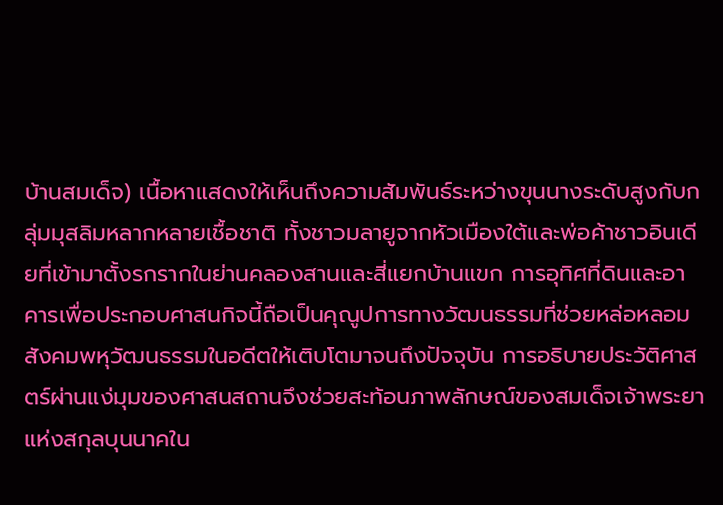บ้านสมเด็จ) เนื้อหาแสดงให้เห็นถึงความสัมพันธ์ระหว่างขุนนางระดับสูงกับกลุ่มมุสลิมหลากหลายเชื้อชาติ ทั้งชาวมลายูจากหัวเมืองใต้และพ่อค้าชาวอินเดียที่เข้ามาตั้งรกรากในย่านคลองสานและสี่แยกบ้านแขก การอุทิศที่ดินและอาคารเพื่อประกอบศาสนกิจนี้ถือเป็นคุณูปการทางวัฒนธรรมที่ช่วยหล่อหลอมสังคมพหุวัฒนธรรมในอดีตให้เติบโตมาจนถึงปัจจุบัน การอธิบายประวัติศาสตร์ผ่านแง่มุมของศาสนสถานจึงช่วยสะท้อนภาพลักษณ์ของสมเด็จเจ้าพระยาแห่งสกุลบุนนาคใน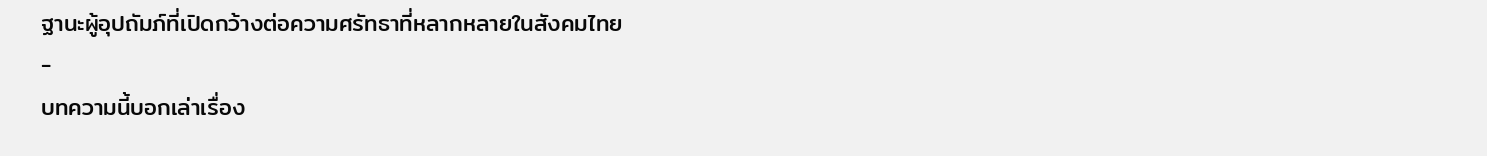ฐานะผู้อุปถัมภ์ที่เปิดกว้างต่อความศรัทธาที่หลากหลายในสังคมไทย
-
บทความนี้บอกเล่าเรื่อง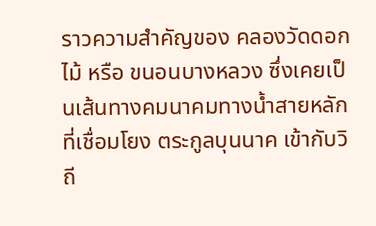ราวความสำคัญของ คลองวัดดอกไม้ หรือ ขนอนบางหลวง ซึ่งเคยเป็นเส้นทางคมนาคมทางน้ำสายหลักที่เชื่อมโยง ตระกูลบุนนาค เข้ากับวิถี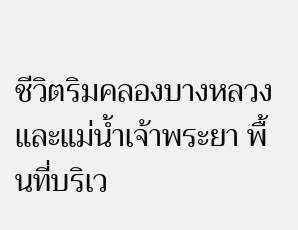ชีวิตริมคลองบางหลวงและแม่น้ำเจ้าพระยา พื้นที่บริเว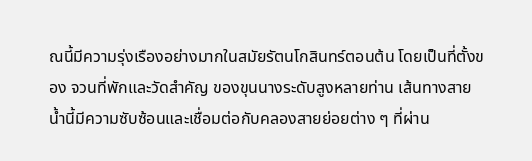ณนี้มีความรุ่งเรืองอย่างมากในสมัยรัตนโกสินทร์ตอนต้น โดยเป็นที่ตั้งของ จวนที่พักและวัดสำคัญ ของขุนนางระดับสูงหลายท่าน เส้นทางสายน้ำนี้มีความซับซ้อนและเชื่อมต่อกับคลองสายย่อยต่าง ๆ ที่ผ่าน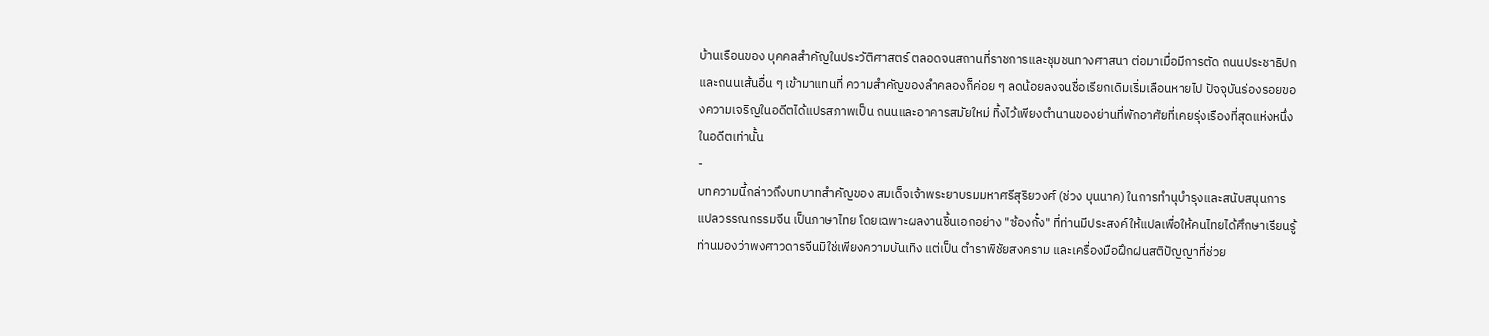บ้านเรือนของ บุคคลสำคัญในประวัติศาสตร์ ตลอดจนสถานที่ราชการและชุมชนทางศาสนา ต่อมาเมื่อมีการตัด ถนนประชาธิปก และถนนเส้นอื่น ๆ เข้ามาแทนที่ ความสำคัญของลำคลองก็ค่อย ๆ ลดน้อยลงจนชื่อเรียกเดิมเริ่มเลือนหายไป ปัจจุบันร่องรอยของความเจริญในอดีตได้แปรสภาพเป็น ถนนและอาคารสมัยใหม่ ทิ้งไว้เพียงตำนานของย่านที่พักอาศัยที่เคยรุ่งเรืองที่สุดแห่งหนึ่งในอดีตเท่านั้น
-
บทความนี้กล่าวถึงบทบาทสำคัญของ สมเด็จเจ้าพระยาบรมมหาศรีสุริยวงศ์ (ช่วง บุนนาค) ในการทำนุบำรุงและสนับสนุนการ แปลวรรณกรรมจีน เป็นภาษาไทย โดยเฉพาะผลงานชิ้นเอกอย่าง "ซ้องกั๋ง" ที่ท่านมีประสงค์ให้แปลเพื่อให้คนไทยได้ศึกษาเรียนรู้ ท่านมองว่าพงศาวดารจีนมิใช่เพียงความบันเทิง แต่เป็น ตำราพิชัยสงคราม และเครื่องมือฝึกฝนสติปัญญาที่ช่วย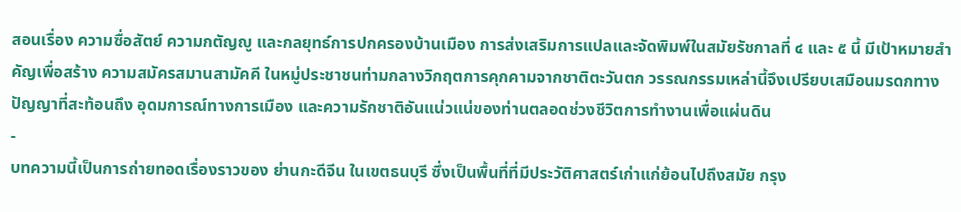สอนเรื่อง ความซื่อสัตย์ ความกตัญญู และกลยุทธ์การปกครองบ้านเมือง การส่งเสริมการแปลและจัดพิมพ์ในสมัยรัชกาลที่ ๔ และ ๕ นี้ มีเป้าหมายสำคัญเพื่อสร้าง ความสมัครสมานสามัคคี ในหมู่ประชาชนท่ามกลางวิกฤตการคุกคามจากชาติตะวันตก วรรณกรรมเหล่านี้จึงเปรียบเสมือนมรดกทางปัญญาที่สะท้อนถึง อุดมการณ์ทางการเมือง และความรักชาติอันแน่วแน่ของท่านตลอดช่วงชีวิตการทำงานเพื่อแผ่นดิน
-
บทความนี้เป็นการถ่ายทอดเรื่องราวของ ย่านกะดีจีน ในเขตธนบุรี ซึ่งเป็นพื้นที่ที่มีประวัติศาสตร์เก่าแก่ย้อนไปถึงสมัย กรุง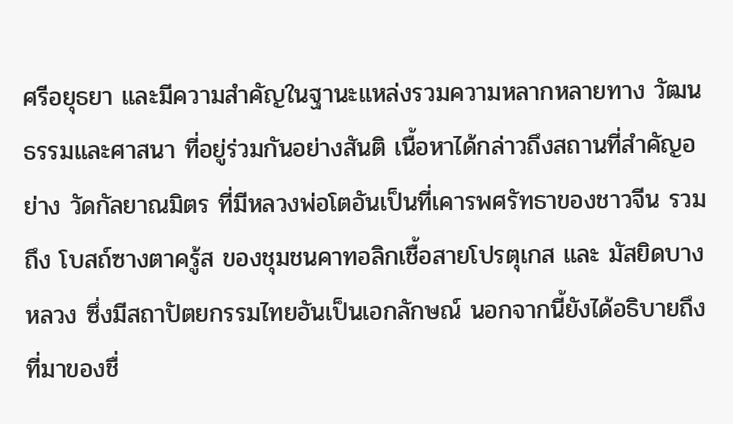ศรีอยุธยา และมีความสำคัญในฐานะแหล่งรวมความหลากหลายทาง วัฒนธรรมและศาสนา ที่อยู่ร่วมกันอย่างสันติ เนื้อหาได้กล่าวถึงสถานที่สำคัญอย่าง วัดกัลยาณมิตร ที่มีหลวงพ่อโตอันเป็นที่เคารพศรัทธาของชาวจีน รวมถึง โบสถ์ซางตาครู้ส ของชุมชนคาทอลิกเชื้อสายโปรตุเกส และ มัสยิดบางหลวง ซึ่งมีสถาปัตยกรรมไทยอันเป็นเอกลักษณ์ นอกจากนี้ยังได้อธิบายถึงที่มาของชื่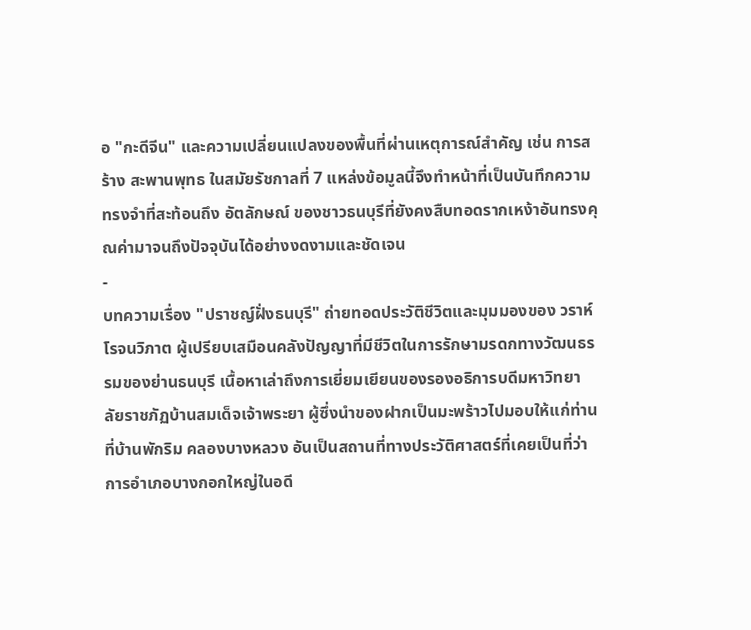อ "กะดีจีน" และความเปลี่ยนแปลงของพื้นที่ผ่านเหตุการณ์สำคัญ เช่น การสร้าง สะพานพุทธ ในสมัยรัชกาลที่ 7 แหล่งข้อมูลนี้จึงทำหน้าที่เป็นบันทึกความทรงจำที่สะท้อนถึง อัตลักษณ์ ของชาวธนบุรีที่ยังคงสืบทอดรากเหง้าอันทรงคุณค่ามาจนถึงปัจจุบันได้อย่างงดงามและชัดเจน
-
บทความเรื่อง "ปราชญ์ฝั่งธนบุรี" ถ่ายทอดประวัติชีวิตและมุมมองของ วราห์ โรจนวิภาต ผู้เปรียบเสมือนคลังปัญญาที่มีชีวิตในการรักษามรดกทางวัฒนธรรมของย่านธนบุรี เนื้อหาเล่าถึงการเยี่ยมเยียนของรองอธิการบดีมหาวิทยาลัยราชภัฏบ้านสมเด็จเจ้าพระยา ผู้ซึ่งนำของฝากเป็นมะพร้าวไปมอบให้แก่ท่านที่บ้านพักริม คลองบางหลวง อันเป็นสถานที่ทางประวัติศาสตร์ที่เคยเป็นที่ว่าการอำเภอบางกอกใหญ่ในอดี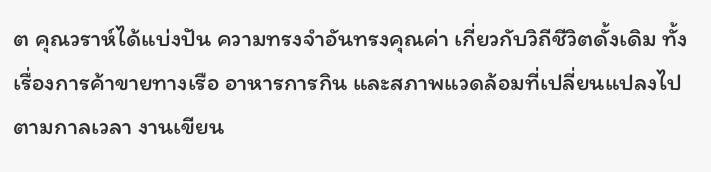ต คุณวราห์ได้แบ่งปัน ความทรงจำอันทรงคุณค่า เกี่ยวกับวิถีชีวิตดั้งเดิม ทั้งเรื่องการค้าขายทางเรือ อาหารการกิน และสภาพแวดล้อมที่เปลี่ยนแปลงไปตามกาลเวลา งานเขียน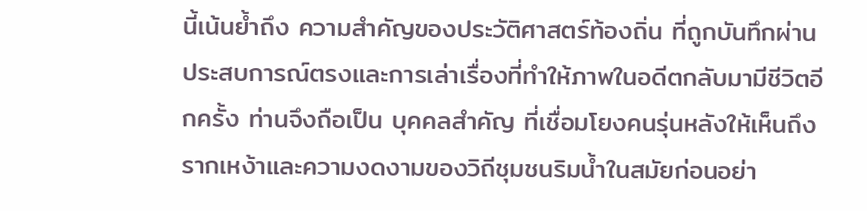นี้เน้นย้ำถึง ความสำคัญของประวัติศาสตร์ท้องถิ่น ที่ถูกบันทึกผ่านประสบการณ์ตรงและการเล่าเรื่องที่ทำให้ภาพในอดีตกลับมามีชีวิตอีกครั้ง ท่านจึงถือเป็น บุคคลสำคัญ ที่เชื่อมโยงคนรุ่นหลังให้เห็นถึงรากเหง้าและความงดงามของวิถีชุมชนริมน้ำในสมัยก่อนอย่า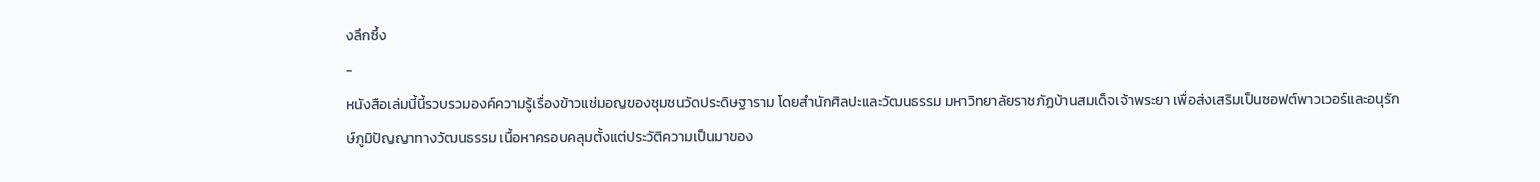งลึกซึ้ง
-
หนังสือเล่มนี้นี้รวบรวมองค์ความรู้เรื่องข้าวแช่มอญของชุมชนวัดประดิษฐาราม โดยสำนักศิลปะและวัฒนธรรม มหาวิทยาลัยราชภัฏบ้านสมเด็จเจ้าพระยา เพื่อส่งเสริมเป็นซอฟต์พาวเวอร์และอนุรักษ์ภูมิปัญญาทางวัฒนธรรม เนื้อหาครอบคลุมตั้งแต่ประวัติความเป็นมาของ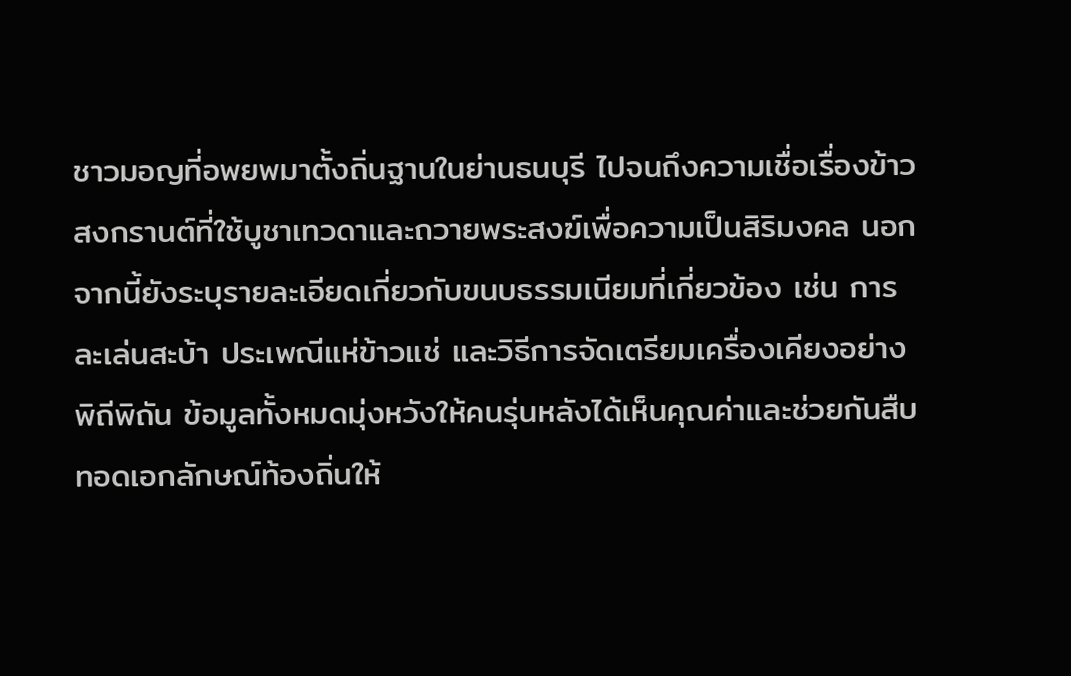ชาวมอญที่อพยพมาตั้งถิ่นฐานในย่านธนบุรี ไปจนถึงความเชื่อเรื่องข้าวสงกรานต์ที่ใช้บูชาเทวดาและถวายพระสงฆ์เพื่อความเป็นสิริมงคล นอกจากนี้ยังระบุรายละเอียดเกี่ยวกับขนบธรรมเนียมที่เกี่ยวข้อง เช่น การละเล่นสะบ้า ประเพณีแห่ข้าวแช่ และวิธีการจัดเตรียมเครื่องเคียงอย่างพิถีพิถัน ข้อมูลทั้งหมดมุ่งหวังให้คนรุ่นหลังได้เห็นคุณค่าและช่วยกันสืบทอดเอกลักษณ์ท้องถิ่นให้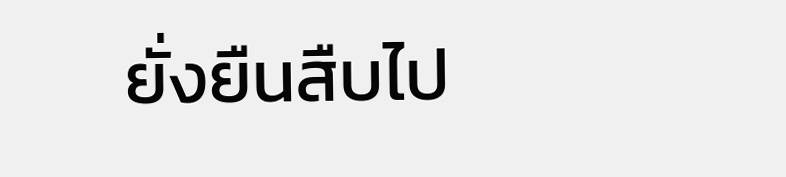ยั่งยืนสืบไป